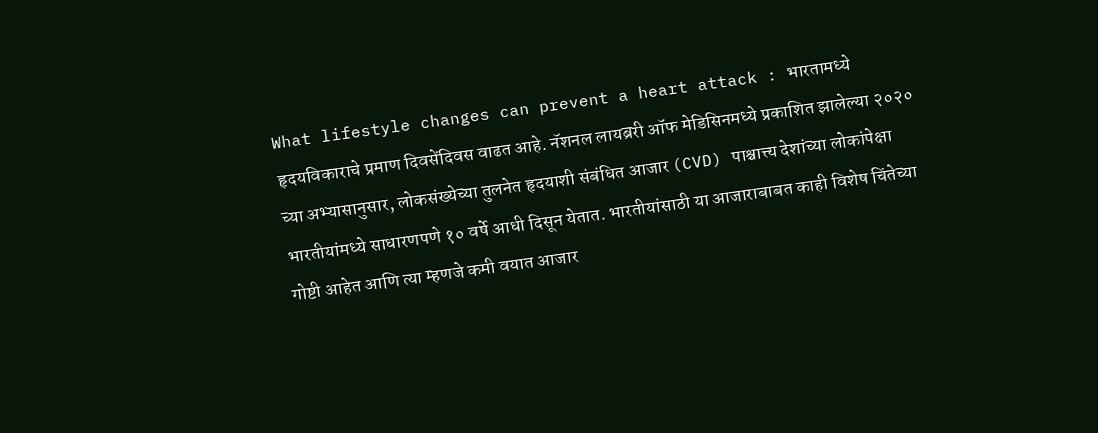What lifestyle changes can prevent a heart attack : भारतामध्ये हृदयविकाराचे प्रमाण दिवसेंदिवस वाढत आहे. नॅशनल लायब्ररी ऑफ मेडिसिनमध्ये प्रकाशित झालेल्या २०२० च्या अभ्यासानुसार, लोकसंख्येच्या तुलनेत हृदयाशी संबंधित आजार (CVD) पाश्चात्त्य देशांच्या लोकांपेक्षा भारतीयांमध्ये साधारणपणे १० वर्षे आधी दिसून येतात. भारतीयांसाठी या आजाराबाबत काही विशेष चिंतेच्या गोष्टी आहेत आणि त्या म्हणजे कमी वयात आजार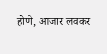होणे, आजार लवकर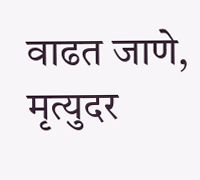वाढत जाणे, मृत्युदर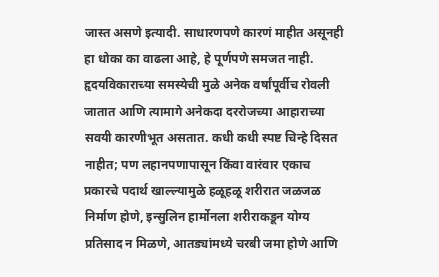जास्त असणे इत्यादी. साधारणपणे कारणं माहीत असूनही हा धोका का वाढला आहे, हे पूर्णपणे समजत नाही.
हृदयविकाराच्या समस्येची मुळे अनेक वर्षांपूर्वीच रोवली जातात आणि त्यामागे अनेकदा दररोजच्या आहाराच्या सवयी कारणीभूत असतात. कधी कधी स्पष्ट चिन्हे दिसत नाहीत; पण लहानपणापासून किंवा वारंवार एकाच प्रकारचे पदार्थ खाल्ल्यामुळे हळूहळू शरीरात जळजळ निर्माण होणे, इन्सुलिन हार्मोनला शरीराकडून योग्य प्रतिसाद न मिळणे, आतड्यांमध्ये चरबी जमा होणे आणि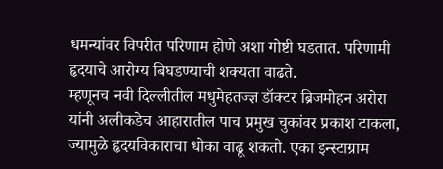धमन्यांवर विपरीत परिणाम होणे अशा गोष्टी घडतात. परिणामी हृदयाचे आरोग्य बिघडण्याची शक्यता वाढते.
म्हणूनच नवी दिल्लीतील मधुमेहतज्ज्ञ डॉक्टर ब्रिजमोहन अरोरा यांनी अलीकडेच आहारातील पाच प्रमुख चुकांवर प्रकाश टाकला, ज्यामुळे हृदयविकाराचा धोका वाढू शकतो. एका इन्स्टाग्राम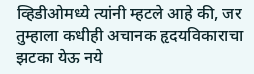व्हिडीओमध्ये त्यांनी म्हटले आहे की, जर तुम्हाला कधीही अचानक हृदयविकाराचा झटका येऊ नये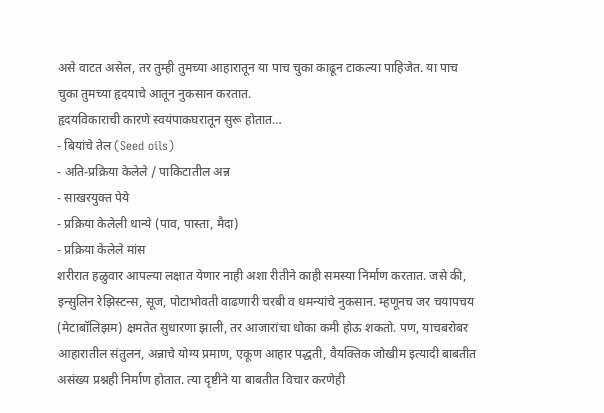असे वाटत असेल, तर तुम्ही तुमच्या आहारातून या पाच चुका काढून टाकल्या पाहिजेत. या पाच चुका तुमच्या हृदयाचे आतून नुकसान करतात.
हृदयविकाराची कारणे स्वयंपाकघरातून सुरू होतात…
- बियांचे तेल (Seed oils)
- अति-प्रक्रिया केलेले / पाकिटातील अन्न
- साखरयुक्त पेये
- प्रक्रिया केलेली धान्ये (पाव, पास्ता, मैदा)
- प्रक्रिया केलेले मांस
शरीरात हळुवार आपल्या लक्षात येणार नाही अशा रीतीने काही समस्या निर्माण करतात. जसे की, इन्सुलिन रेझिस्टन्स, सूज, पोटाभोवती वाढणारी चरबी व धमन्यांचे नुकसान. म्हणूनच जर चयापचय (मेटाबॉलिझम) क्षमतेत सुधारणा झाली, तर आजारांचा धोका कमी होऊ शकतो. पण, याचबरोबर आहारातील संतुलन, अन्नाचे योग्य प्रमाण, एकूण आहार पद्धती, वैयक्तिक जोखीम इत्यादी बाबतीत असंख्य प्रश्नही निर्माण होतात. त्या दृष्टीने या बाबतीत विचार करणेही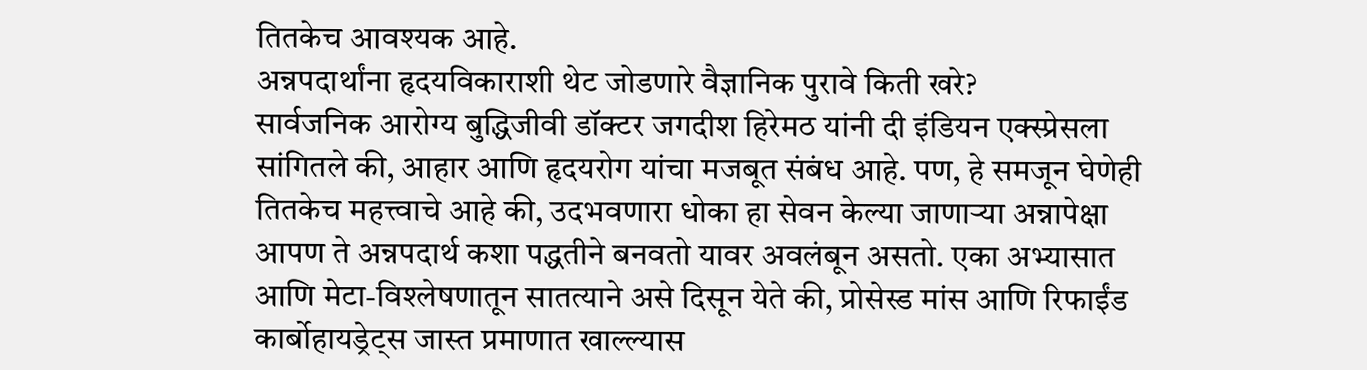तितकेच आवश्यक आहे.
अन्नपदार्थांना हृदयविकाराशी थेट जोडणारे वैज्ञानिक पुरावे किती खरे?
सार्वजनिक आरोग्य बुद्धिजीवी डॉक्टर जगदीश हिरेमठ यांनी दी इंडियन एक्स्प्रेसला सांगितले की, आहार आणि हृदयरोग यांचा मजबूत संबंध आहे. पण, हे समजून घेणेही तितकेच महत्त्वाचे आहे की, उदभवणारा धोका हा सेवन केल्या जाणाऱ्या अन्नापेक्षा आपण ते अन्नपदार्थ कशा पद्धतीने बनवतो यावर अवलंबून असतो. एका अभ्यासात आणि मेटा-विश्लेषणातून सातत्याने असे दिसून येते की, प्रोसेस्ड मांस आणि रिफाईंड कार्बोहायड्रेट्स जास्त प्रमाणात खाल्ल्यास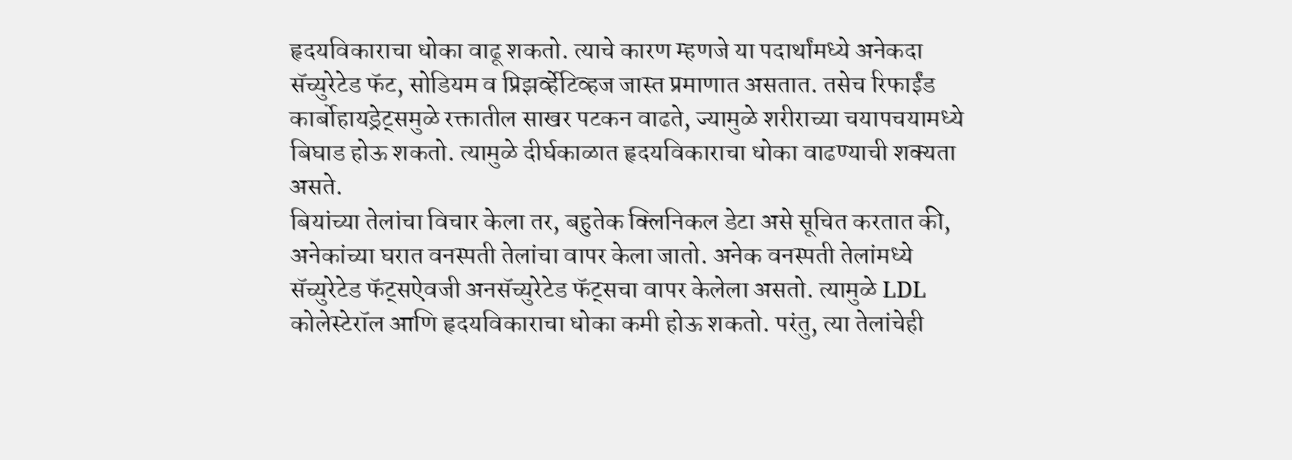हृदयविकाराचा धोका वाढू शकतो. त्याचे कारण म्हणजे या पदार्थांमध्ये अनेकदा सॅच्युरेटेड फॅट, सोडियम व प्रिझर्व्हेटिव्हज जास्त प्रमाणात असतात. तसेच रिफाईंड कार्बोहायड्रेट्समुळे रक्तातील साखर पटकन वाढते, ज्यामुळे शरीराच्या चयापचयामध्ये बिघाड होऊ शकतो. त्यामुळे दीर्घकाळात हृदयविकाराचा धोका वाढण्याची शक्यता असते.
बियांच्या तेलांचा विचार केला तर, बहुतेक क्लिनिकल डेटा असे सूचित करतात की, अनेकांच्या घरात वनस्पती तेलांचा वापर केला जातो. अनेक वनस्पती तेलांमध्ये सॅच्युरेटेड फॅट्सऐवजी अनसॅच्युरेटेड फॅट्सचा वापर केलेला असतो. त्यामुळे LDL कोलेस्टेरॉल आणि हृदयविकाराचा धोका कमी होऊ शकतो. परंतु, त्या तेलांचेही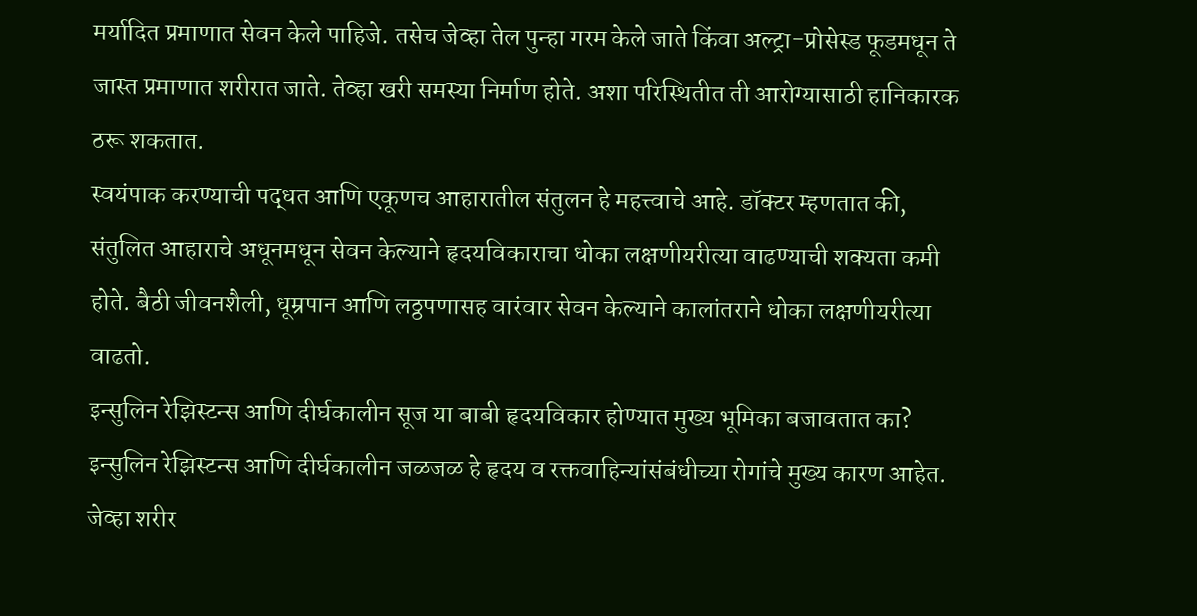मर्यादित प्रमाणात सेवन केले पाहिजे. तसेच जेव्हा तेल पुन्हा गरम केले जाते किंवा अल्ट्रा-प्रोसेस्ड फूडमधून ते जास्त प्रमाणात शरीरात जाते. तेव्हा खरी समस्या निर्माण होते. अशा परिस्थितीत ती आरोग्यासाठी हानिकारक ठरू शकतात.
स्वयंपाक करण्याची पद्धत आणि एकूणच आहारातील संतुलन हे महत्त्वाचे आहे. डॉक्टर म्हणतात की, संतुलित आहाराचे अधूनमधून सेवन केल्याने हृदयविकाराचा धोका लक्षणीयरीत्या वाढण्याची शक्यता कमी होते. बैठी जीवनशैली, धूम्रपान आणि लठ्ठपणासह वारंवार सेवन केल्याने कालांतराने धोका लक्षणीयरीत्या वाढतो.
इन्सुलिन रेझिस्टन्स आणि दीर्घकालीन सूज या बाबी हृदयविकार होण्यात मुख्य भूमिका बजावतात का?
इन्सुलिन रेझिस्टन्स आणि दीर्घकालीन जळजळ हे हृदय व रक्तवाहिन्यांसंबंधीच्या रोगांचे मुख्य कारण आहेत. जेव्हा शरीर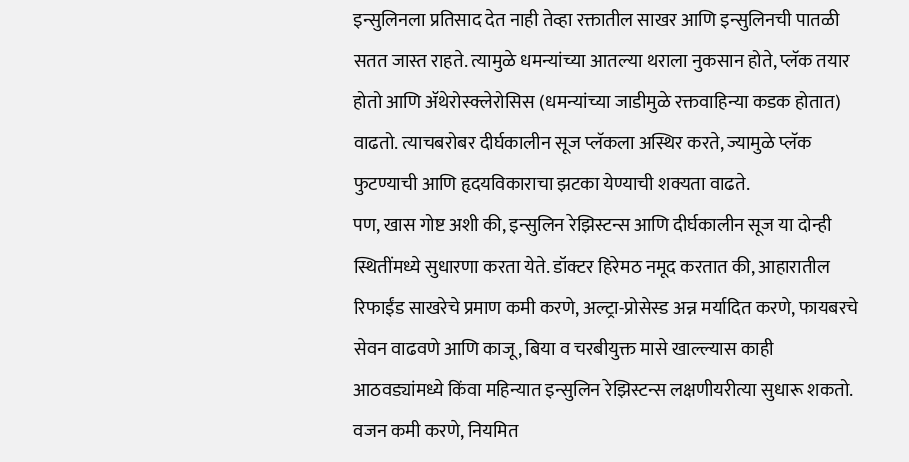इन्सुलिनला प्रतिसाद देत नाही तेव्हा रक्तातील साखर आणि इन्सुलिनची पातळी सतत जास्त राहते. त्यामुळे धमन्यांच्या आतल्या थराला नुकसान होते, प्लॅक तयार होतो आणि ॲथेरोस्क्लेरोसिस (धमन्यांच्या जाडीमुळे रक्तवाहिन्या कडक होतात) वाढतो. त्याचबरोबर दीर्घकालीन सूज प्लॅकला अस्थिर करते, ज्यामुळे प्लॅक फुटण्याची आणि हृदयविकाराचा झटका येण्याची शक्यता वाढते.
पण, खास गोष्ट अशी की, इन्सुलिन रेझिस्टन्स आणि दीर्घकालीन सूज या दोन्ही स्थितींमध्ये सुधारणा करता येते. डॉक्टर हिरेमठ नमूद करतात की, आहारातील रिफाईंड साखरेचे प्रमाण कमी करणे, अल्ट्रा-प्रोसेस्ड अन्न मर्यादित करणे, फायबरचे सेवन वाढवणे आणि काजू, बिया व चरबीयुक्त मासे खाल्ल्यास काही आठवड्यांमध्ये किंवा महिन्यात इन्सुलिन रेझिस्टन्स लक्षणीयरीत्या सुधारू शकतो. वजन कमी करणे, नियमित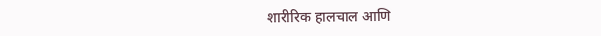शारीरिक हालचाल आणि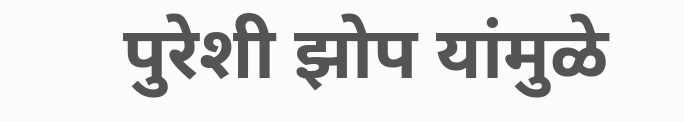पुरेशी झोप यांमुळे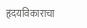हृदयविकाराचा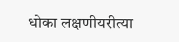धोका लक्षणीयरीत्या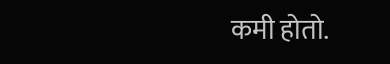कमी होतो.